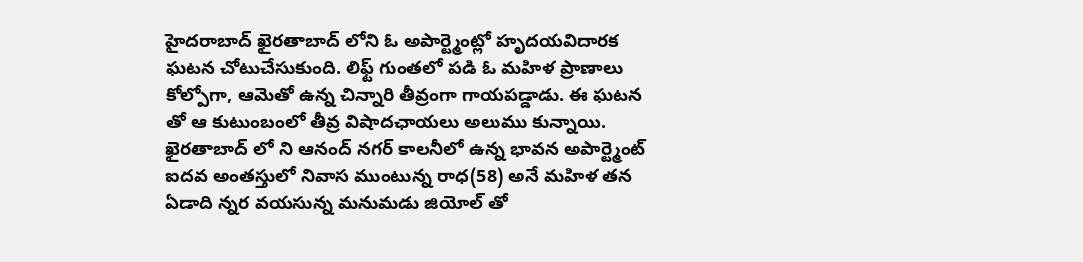హైదరాబాద్ ఖైరతాబాద్ లోని ఓ అపార్ట్మెంట్లో హృదయవిదారక ఘటన చోటుచేసుకుంది. లిఫ్ట్ గుంతలో పడి ఓ మహిళ ప్రాణాలు కోల్పోగా, ఆమెతో ఉన్న చిన్నారి తీవ్రంగా గాయపడ్డాడు. ఈ ఘటన తో ఆ కుటుంబంలో తీవ్ర విషాదఛాయలు అలుము కున్నాయి. ఖైరతాబాద్ లో ని ఆనంద్ నగర్ కాలనీలో ఉన్న భావన అపార్ట్మెంట్ ఐదవ అంతస్తులో నివాస ముంటున్న రాధ(58) అనే మహిళ తన ఏడాది న్నర వయసున్న మనుమడు జియోల్ తో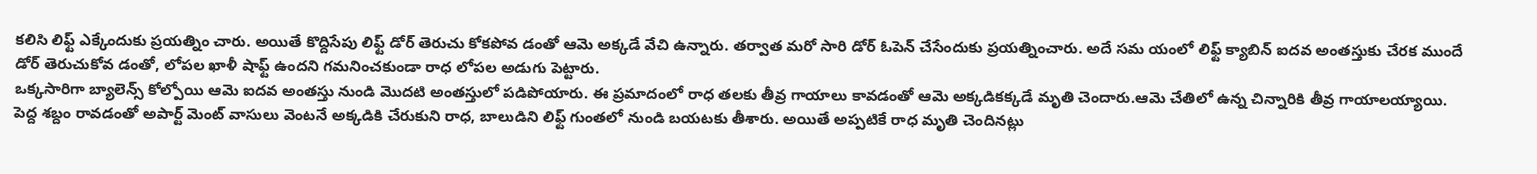కలిసి లిఫ్ట్ ఎక్కేందుకు ప్రయత్నిం చారు. అయితే కొద్దిసేపు లిఫ్ట్ డోర్ తెరుచు కోకపోవ డంతో ఆమె అక్కడే వేచి ఉన్నారు. తర్వాత మరో సారి డోర్ ఓపెన్ చేసేందుకు ప్రయత్నించారు. అదే సమ యంలో లిఫ్ట్ క్యాబిన్ ఐదవ అంతస్తుకు చేరక ముందే డోర్ తెరుచుకోవ డంతో, లోపల ఖాళీ షాఫ్ట్ ఉందని గమనించకుండా రాధ లోపల అడుగు పెట్టారు.
ఒక్కసారిగా బ్యాలెన్స్ కోల్పోయి ఆమె ఐదవ అంతస్తు నుండి మొదటి అంతస్తులో పడిపోయారు. ఈ ప్రమాదంలో రాధ తలకు తీవ్ర గాయాలు కావడంతో ఆమె అక్కడికక్కడే మృతి చెందారు.ఆమె చేతిలో ఉన్న చిన్నారికి తీవ్ర గాయాలయ్యాయి. పెద్ద శబ్దం రావడంతో అపార్ట్ మెంట్ వాసులు వెంటనే అక్కడికి చేరుకుని రాధ, బాలుడిని లిఫ్ట్ గుంతలో నుండి బయటకు తీశారు. అయితే అప్పటికే రాధ మృతి చెందినట్లు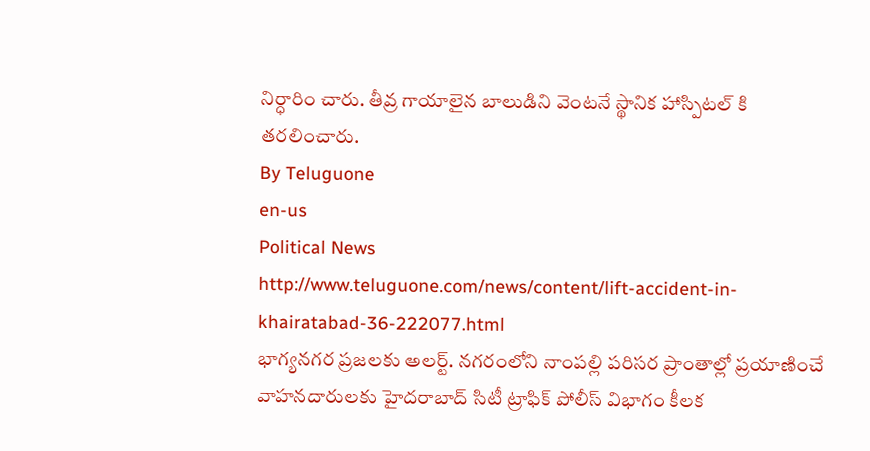నిర్ధారిం చారు. తీవ్ర గాయాలైన బాలుడిని వెంటనే స్థానిక హాస్పిటల్ కి తరలించారు.
By Teluguone
en-us
Political News
http://www.teluguone.com/news/content/lift-accident-in-khairatabad-36-222077.html
భాగ్యనగర ప్రజలకు అలర్ట్. నగరంలోని నాంపల్లి పరిసర ప్రాంతాల్లో ప్రయాణించే వాహనదారులకు హైదరాబాద్ సిటీ ట్రాఫిక్ పోలీస్ విభాగం కీలక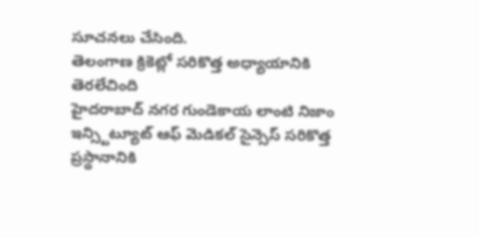సూచనలు చేసింది.
తెలంగాణ క్రికెట్లో సరికొత్త అధ్యాయానికి తెరలేచింది
హైదరాబాద్ నగర గుండెకాయ లాంటి నిజాం ఇన్స్టిట్యూట్ ఆఫ్ మెడికల్ సైన్సెస్ సరికొత్త ప్రస్థానానికి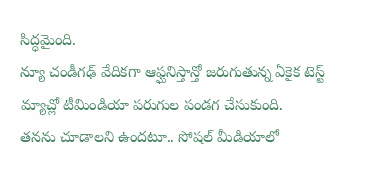సిద్ధమైంది.
న్యూ చండీగఢ్ వేదికగా ఆఫ్ఘనిస్తాన్తో జరుగుతున్న ఏకైక టెస్ట్ మ్యాచ్లో టీమిండియా పరుగుల పండగ చేసుకుంది.
తనను చూడాలని ఉందటూ.. సోషల్ మీడియాలో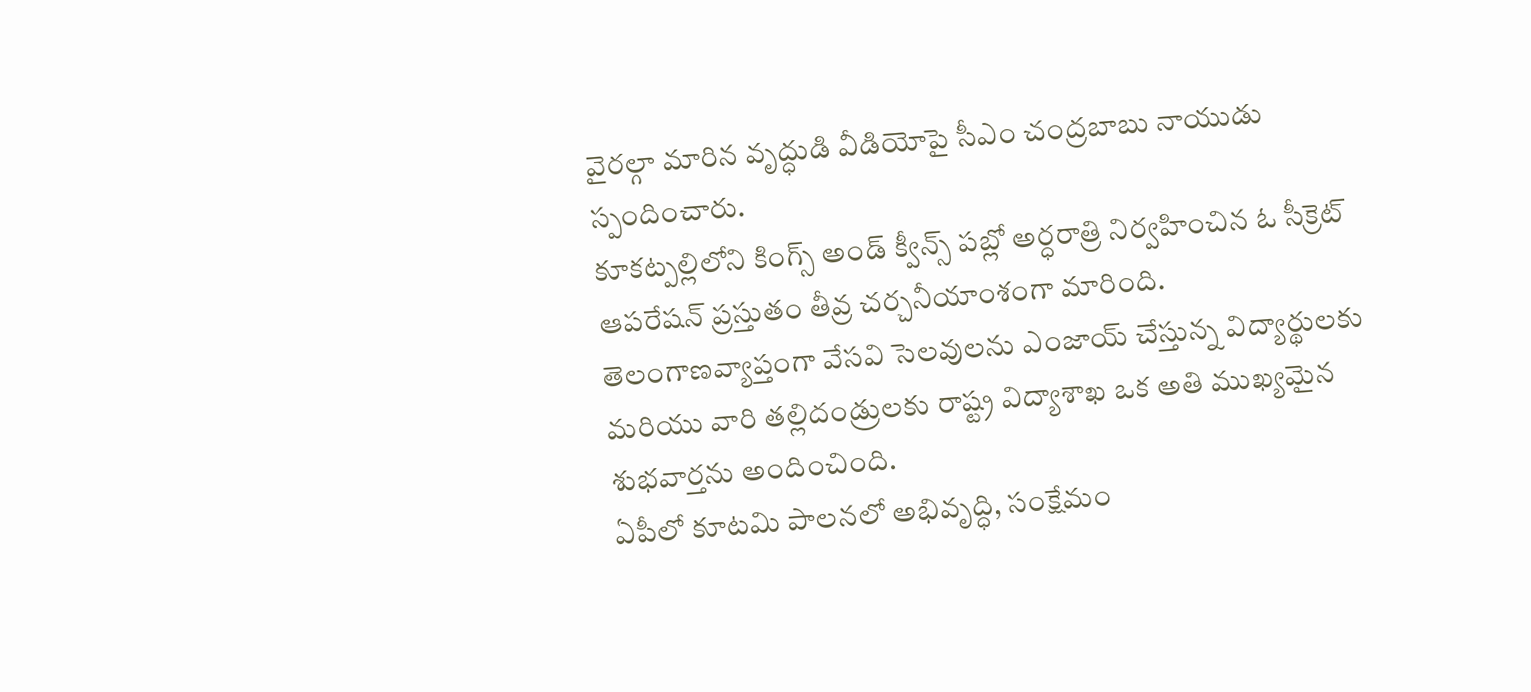వైరల్గా మారిన వృద్ధుడి వీడియోపై సీఎం చంద్రబాబు నాయుడు స్పందించారు.
కూకట్పల్లిలోని కింగ్స్ అండ్ క్వీన్స్ పబ్లో అర్ధరాత్రి నిర్వహించిన ఓ సీక్రెట్ ఆపరేషన్ ప్రస్తుతం తీవ్ర చర్చనీయాంశంగా మారింది.
తెలంగాణవ్యాప్తంగా వేసవి సెలవులను ఎంజాయ్ చేస్తున్న విద్యార్థులకు మరియు వారి తల్లిదండ్రులకు రాష్ట్ర విద్యాశాఖ ఒక అతి ముఖ్యమైన శుభవార్తను అందించింది.
ఏపీలో కూటమి పాలనలో అభివృద్ధి, సంక్షేమం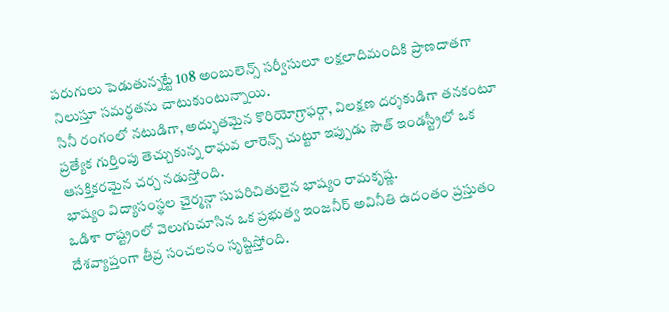పరుగులు పెడుతున్నట్టే 108 అంబులెన్స్ సర్వీసులూ లక్షలాదిమందికి ప్రాణదాతగా నిలుస్తూ సమర్థతను చాటుకుంటున్నాయి.
సినీ రంగంలో నటుడిగా, అద్భుతమైన కొరియోగ్రాఫర్గా, విలక్షణ దర్శకుడిగా తనకంటూ ప్రత్యేక గుర్తింపు తెచ్చుకున్న రాఘవ లారెన్స్ చుట్టూ ఇప్పుడు సౌత్ ఇండస్ట్రీలో ఒక ఆసక్తికరమైన చర్చ నడుస్తోంది.
భాష్యం విద్యాసంస్థల చైర్మన్గా సుపరిచితులైన భాష్యం రామకృష్ణ.
ఒడిశా రాష్ట్రంలో వెలుగుచూసిన ఒక ప్రభుత్వ ఇంజనీర్ అవినీతి ఉదంతం ప్రస్తుతం దేశవ్యాప్తంగా తీవ్ర సంచలనం సృష్టిస్తోంది.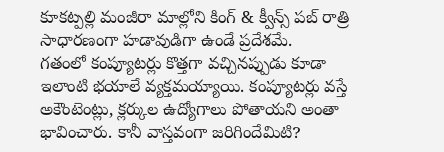కూకట్పల్లి మంజీరా మాల్లోని కింగ్ & క్వీన్స్ పబ్ రాత్రి సాధారణంగా హడావుడిగా ఉండే ప్రదేశమే.
గతంలో కంప్యూటర్లు కొత్తగా వచ్చినప్పుడు కూడా ఇలాంటి భయాలే వ్యక్తమయ్యాయి. కంప్యూటర్లు వస్తే అకౌంటెంట్లు, క్లర్కుల ఉద్యోగాలు పోతాయని అంతా భావించారు. కానీ వాస్తవంగా జరిగిందేమిటి?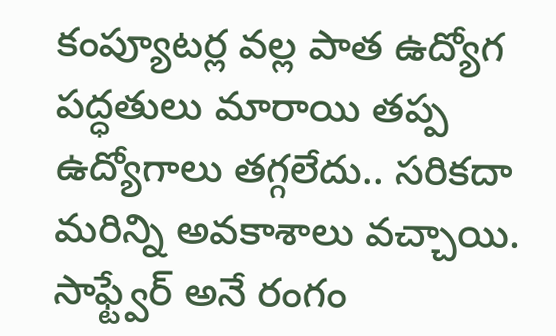కంప్యూటర్ల వల్ల పాత ఉద్యోగ పద్ధతులు మారాయి తప్ప ఉద్యోగాలు తగ్గలేదు.. సరికదా మరిన్ని అవకాశాలు వచ్చాయి. సాఫ్ట్వేర్ అనే రంగం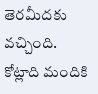తెరమీదకు వచ్చింది. కోట్లాది మందికి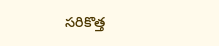సరికొత్త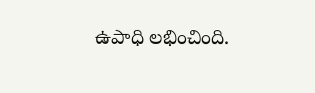ఉపాధి లభించింది.